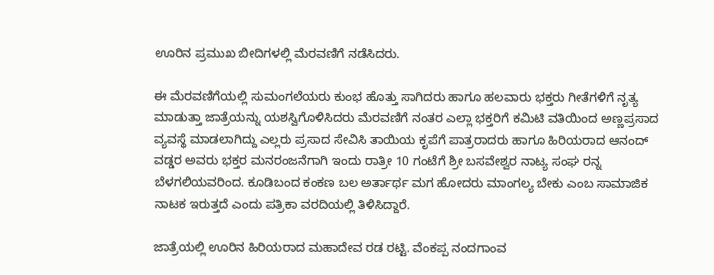ಊರಿನ ಪ್ರಮುಖ ಬೀದಿಗಳಲ್ಲಿ ಮೆರವಣಿಗೆ ನಡೆಸಿದರು.

ಈ ಮೆರವಣಿಗೆಯಲ್ಲಿ ಸುಮಂಗಲೆಯರು ಕುಂಭ ಹೊತ್ತು ಸಾಗಿದರು ಹಾಗೂ ಹಲವಾರು ಭಕ್ತರು ಗೀತೆಗಳಿಗೆ ನೃತ್ಯ ಮಾಡುತ್ತಾ ಜಾತ್ರೆಯನ್ನು ಯಶಸ್ವಿಗೊಳಿಸಿದರು ಮೆರವಣಿಗೆ ನಂತರ ಎಲ್ಲಾ ಭಕ್ತರಿಗೆ ಕಮಿಟಿ ವತಿಯಿಂದ ಅಣ್ಣಪ್ರಸಾದ ವ್ಯವಸ್ಥೆ ಮಾಡಲಾಗಿದ್ದು ಎಲ್ಲರು ಪ್ರಸಾದ ಸೇವಿಸಿ ತಾಯಿಯ ಕೃಪೆಗೆ ಪಾತ್ರರಾದರು ಹಾಗೂ ಹಿರಿಯರಾದ ಆನಂದ್ ವಡ್ಡರ ಅವರು ಭಕ್ತರ ಮನರಂಜನೆಗಾಗಿ ಇಂದು ರಾತ್ರೀ 10 ಗಂಟೆಗೆ ಶ್ರೀ ಬಸವೇಶ್ವರ ನಾಟ್ಯ ಸಂಘ ರನ್ನ ಬೆಳಗಲಿಯವರಿಂದ. ಕೂಡಿಬಂದ ಕಂಕಣ ಬಲ ಅರ್ತಾರ್ಥ ಮಗ ಹೋದರು ಮಾಂಗಲ್ಯ ಬೇಕು ಎಂಬ ಸಾಮಾಜಿಕ ನಾಟಕ ಇರುತ್ತದೆ ಎಂದು ಪತ್ರಿಕಾ ವರದಿಯಲ್ಲಿ ತಿಳಿಸಿದ್ದಾರೆ.

ಜಾತ್ರೆಯಲ್ಲಿ ಊರಿನ ಹಿರಿಯರಾದ ಮಹಾದೇವ ರಡ ರಟ್ಟಿ. ವೆಂಕಪ್ಪ ನಂದಗಾಂವ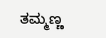ತಮ್ಮಣ್ಣ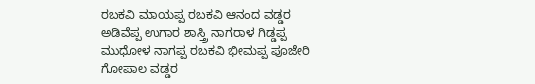ರಬಕವಿ ಮಾಯಪ್ಪ ರಬಕವಿ ಆನಂದ ವಡ್ಡರ ಅಡಿವೆಪ್ಪ ಉಗಾರ ಶಾಸ್ತ್ರಿ ನಾಗರಾಳ ಗಿಡ್ಡಪ್ಪ ಮುಧೋಳ ನಾಗಪ್ಪ ರಬಕವಿ ಭೀಮಪ್ಪ ಪೂಜೇರಿ ಗೋಪಾಲ ವಡ್ಡರ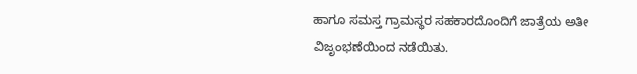ಹಾಗೂ ಸಮಸ್ತ ಗ್ರಾಮಸ್ಥರ ಸಹಕಾರದೊಂದಿಗೆ ಜಾತ್ರೆಯ ಅತೀ ವಿಜೃಂಭಣೆಯಿಂದ ನಡೆಯಿತು.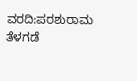ವರದಿ:ಪರಶುರಾಮ ತೆಳಗಡೆ